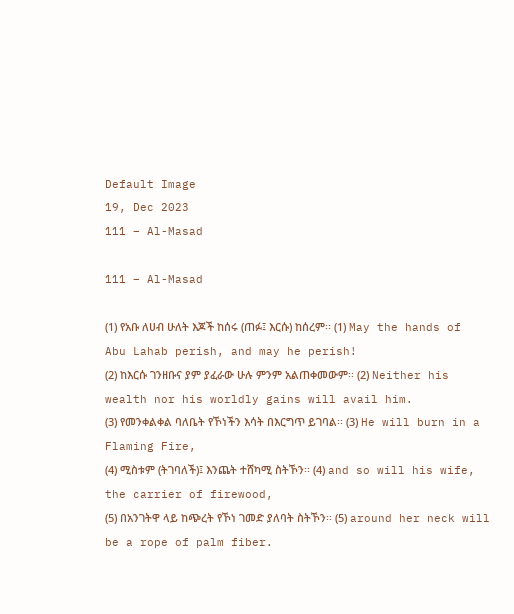Default Image
19, Dec 2023
111 – Al-Masad

111 – Al-Masad

(1) የአቡ ለሀብ ሁለት እጆች ከሰሩ (ጠፉ፤ እርሱ) ከሰረም፡፡ (1) May the hands of Abu Lahab perish, and may he perish!
(2) ከእርሱ ገንዘቡና ያም ያፈራው ሁሉ ምንም አልጠቀመውም፡፡ (2) Neither his wealth nor his worldly gains will avail him.
(3) የመንቀልቀል ባለቤት የኾነችን እሳት በእርግጥ ይገባል፡፡ (3) He will burn in a Flaming Fire,
(4) ሚስቱም (ትገባለች)፤ እንጨት ተሸካሚ ስትኾን፡፡ (4) and so will his wife, the carrier of firewood,
(5) በአንገትዋ ላይ ከጭረት የኾነ ገመድ ያለባት ስትኾን፡፡ (5) around her neck will be a rope of palm fiber.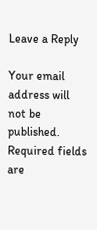Leave a Reply

Your email address will not be published. Required fields are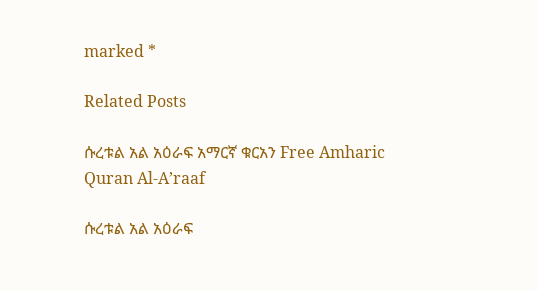marked *

Related Posts

ሱረቱል አል አዕራፍ አማርኛ ቁርአን Free Amharic Quran Al-A’raaf

ሱረቱል አል አዕራፍ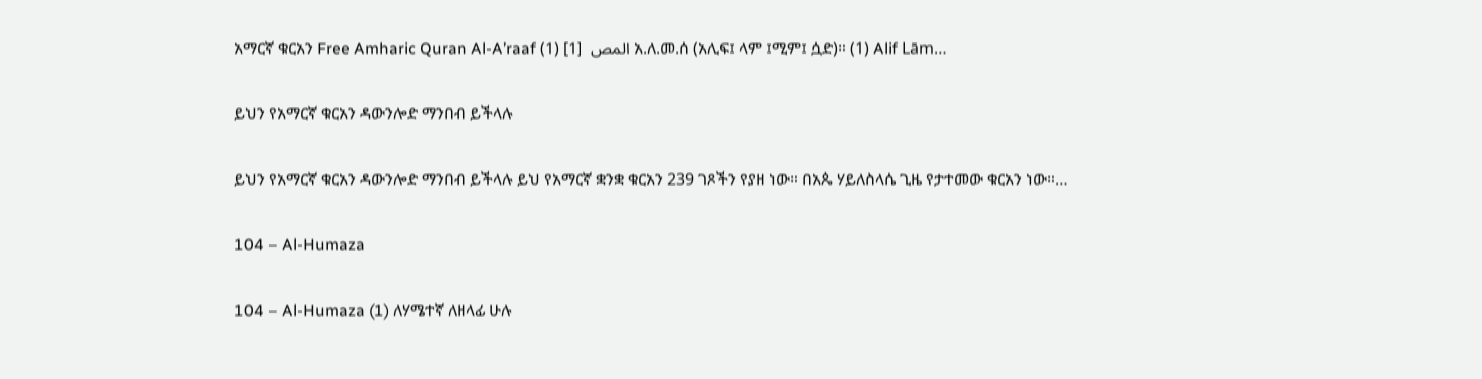አማርኛ ቁርአን Free Amharic Quran Al-A’raaf المص  [1] (1) አ.ለ.መ.ሰ (አሊፍ፤ ላም ፤ሚም፤ ሷድ)። (1) Alif Lām…

ይህን የአማርኛ ቁርአን ዳውንሎድ ማንበብ ይችላሉ

ይህን የአማርኛ ቁርአን ዳውንሎድ ማንበብ ይችላሉ ይህ የአማርኛ ቋንቋ ቁርአን 239 ገጾችን የያዘ ነው። በአጴ ሃይለስላሴ ጊዜ የታተመው ቁርአን ነው።…

104 – Al-Humaza

104 – Al-Humaza (1) ለሃሜተኛ ለዘላፊ ሁሉ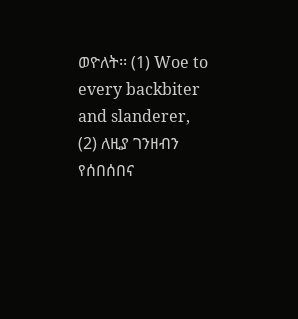ወዮለት፡፡ (1) Woe to every backbiter and slanderer, (2) ለዚያ ገንዘብን የሰበሰበና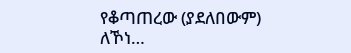የቆጣጠረው (ያደለበውም) ለኾነ…